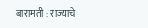बारामती : राज्याचे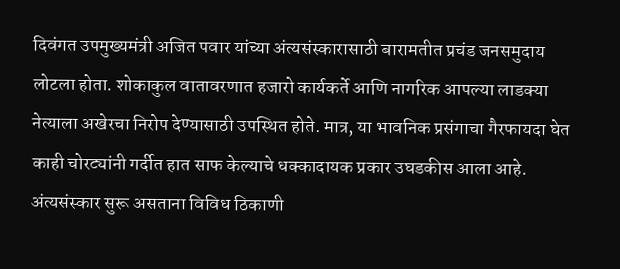दिवंगत उपमुख्यमंत्री अजित पवार यांच्या अंत्यसंस्कारासाठी बारामतीत प्रचंड जनसमुदाय लोटला होता. शोकाकुल वातावरणात हजारो कार्यकर्ते आणि नागरिक आपल्या लाडक्या नेत्याला अखेरचा निरोप देण्यासाठी उपस्थित होते. मात्र, या भावनिक प्रसंगाचा गैरफायदा घेत काही चोरट्यांनी गर्दीत हात साफ केल्याचे धक्कादायक प्रकार उघडकीस आला आहे.
अंत्यसंस्कार सुरू असताना विविध ठिकाणी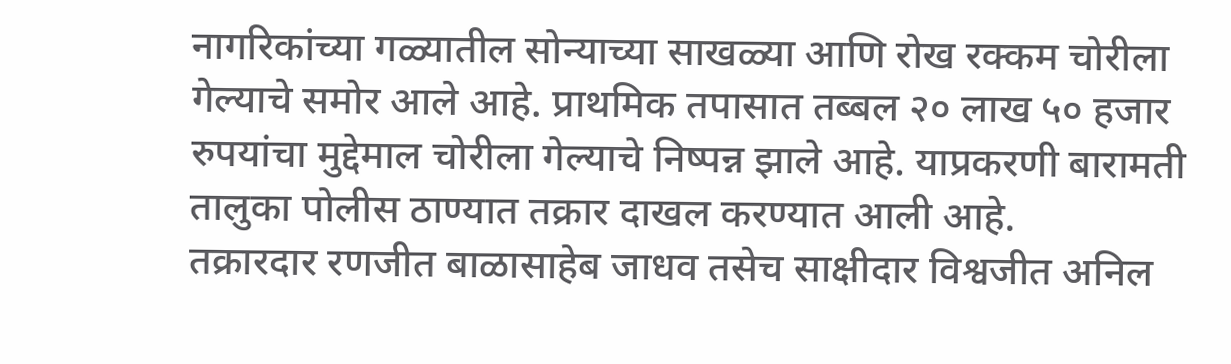नागरिकांच्या गळ्यातील सोन्याच्या साखळ्या आणि रोख रक्कम चोरीला गेल्याचे समोर आले आहे. प्राथमिक तपासात तब्बल २० लाख ५० हजार रुपयांचा मुद्देमाल चोरीला गेल्याचे निष्पन्न झाले आहे. याप्रकरणी बारामती तालुका पोलीस ठाण्यात तक्रार दाखल करण्यात आली आहे.
तक्रारदार रणजीत बाळासाहेब जाधव तसेच साक्षीदार विश्वजीत अनिल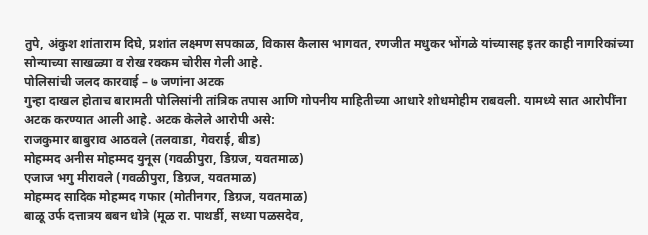तुपे, अंकुश शांताराम दिघे, प्रशांत लक्ष्मण सपकाळ, विकास कैलास भागवत, रणजीत मधुकर भोंगळे यांच्यासह इतर काही नागरिकांच्या सोन्याच्या साखळ्या व रोख रक्कम चोरीस गेली आहे.
पोलिसांची जलद कारवाई – ७ जणांना अटक
गुन्हा दाखल होताच बारामती पोलिसांनी तांत्रिक तपास आणि गोपनीय माहितीच्या आधारे शोधमोहीम राबवली. यामध्ये सात आरोपींना अटक करण्यात आली आहे. अटक केलेले आरोपी असे:
राजकुमार बाबुराव आठवले (तलवाडा, गेवराई, बीड)
मोहम्मद अनीस मोहम्मद युनूस (गवळीपुरा, डिग्रज, यवतमाळ)
एजाज भगु मीरावले (गवळीपुरा, डिग्रज, यवतमाळ)
मोहम्मद सादिक मोहम्मद गफार (मोतीनगर, डिग्रज, यवतमाळ)
बाळू उर्फ दत्तात्रय बबन धोत्रे (मूळ रा. पाथर्डी, सध्या पळसदेव,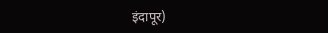इंदापूर)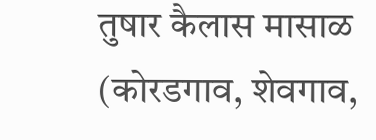तुषार कैलास मासाळ (कोरडगाव, शेवगाव,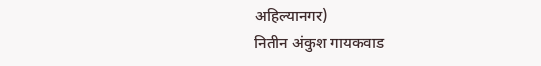अहिल्यानगर)
नितीन अंकुश गायकवाड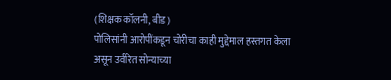(शिक्षक कॉलनी, बीड)
पोलिसांनी आरोपींकडून चोरीचा काही मुद्देमाल हस्तगत केला असून उर्वरित सोन्याच्या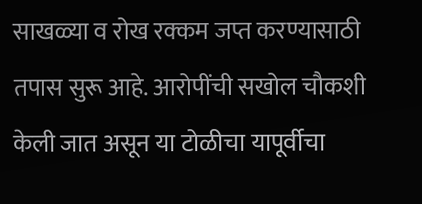साखळ्या व रोख रक्कम जप्त करण्यासाठी तपास सुरू आहे. आरोपींची सखोल चौकशी केली जात असून या टोळीचा यापूर्वीचा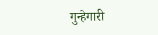गुन्हेगारी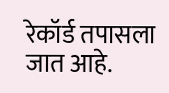रेकॉर्ड तपासला जात आहे.